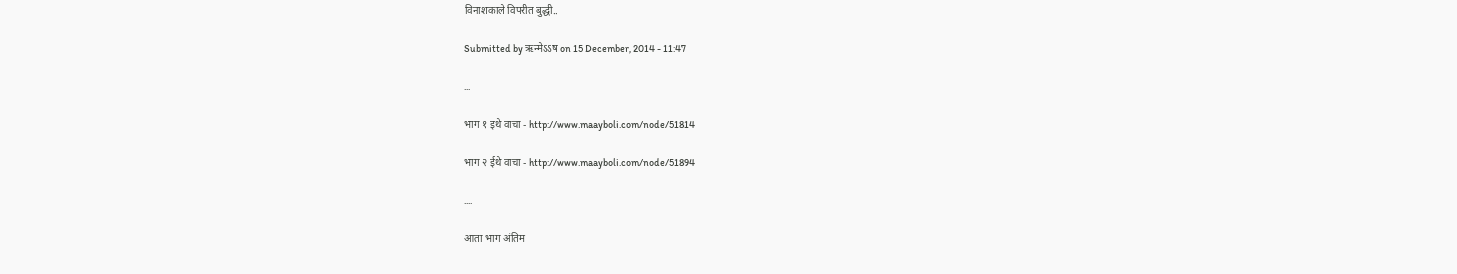विनाशकाले विपरीत बुद्धी..

Submitted by ऋन्मेऽऽष on 15 December, 2014 - 11:47

...

भाग १ इथे वाचा - http://www.maayboli.com/node/51814

भाग २ ईथे वाचा - http://www.maayboli.com/node/51894

....

आता भाग अंतिम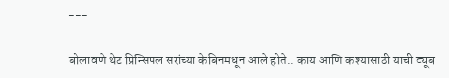---

बोलावणे थेट प्रिन्सिपल सरांच्या केबिनमधून आले होते.. काय आणि कश्यासाठी याची ट्यूब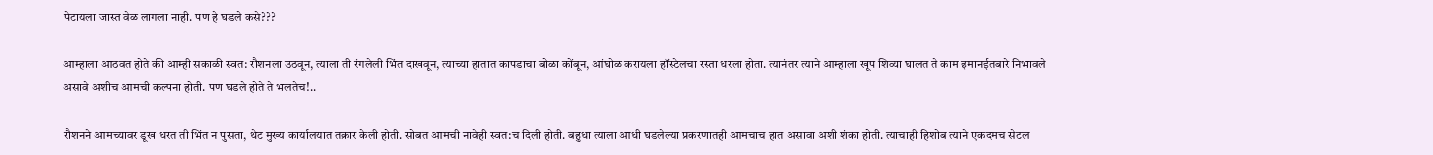पेटायला जास्त वेळ लागला नाही. पण हे घडले कसे???

आम्हाला आठवत होते की आम्ही सकाळी स्वत: रौशनला उठवून, त्याला ती रंगलेली भिंत दाखवून, त्याच्या हातात कापडाचा बोळा कोंबून, आंघोळ करायला हॉस्टेलचा रस्ता धरला होता. त्यानंतर त्याने आम्हाला खूप शिव्या घालत ते काम इमानईतबारे निभावले असावे अशीच आमची कल्पना होती. पण घडले होते ते भलतेच!..

रौशनने आमच्यावर डूख धरत ती भिंत न पुसता, थेट मुख्य कार्यालयात तक्रार केली होती. सोबत आमची नावेही स्वत:च दिली होती. बहुधा त्याला आधी घडलेल्या प्रकरणातही आमचाच हात असावा अशी शंका होती. त्याचाही हिशोब त्याने एकदमच सेटल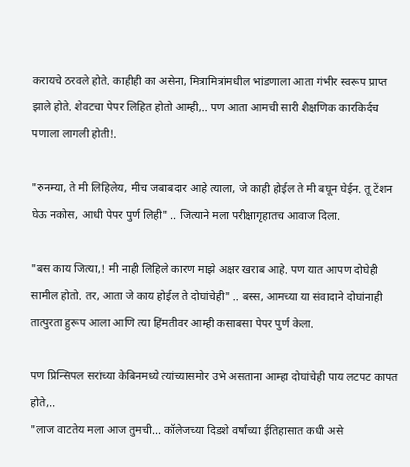करायचे ठरवले होते. काहीही का असेना, मित्रामित्रांमधील भांडणाला आता गंभीर स्वरूप प्राप्त झाले होते. शेवटचा पेपर लिहित होतो आम्ही,.. पण आता आमची सारी शैक्षणिक कारकिर्दच पणाला लागली होती!.

"रुनम्या, ते मी लिहिलेय, मीच जबाबदार आहे त्याला, जे काही होईल ते मी बघून घेईन. तू टेंशन घेऊ नकोस, आधी पेपर पुर्ण लिही" .. जित्याने मला परीक्षागृहातच आवाज दिला.

"बस काय जित्या,! मी नाही लिहिले कारण माझे अक्षर खराब आहे. पण यात आपण दोघेही सामील होतो. तर, आता जे काय होईल ते दोघांचेही" .. बस्स, आमच्या या संवादाने दोघांनाही तात्पुरता हुरूप आला आणि त्या हिंमतीवर आम्ही कसाबसा पेपर पुर्ण केला.

पण प्रिन्सिपल सरांच्या केबिनमध्ये त्यांच्यासमोर उभे असताना आम्हा दोघांचेही पाय लटपट कापत होते,..
"लाज वाटतेय मला आज तुमची... कॉलेजच्या दिडशे वर्षांच्या ईतिहासात कधी असे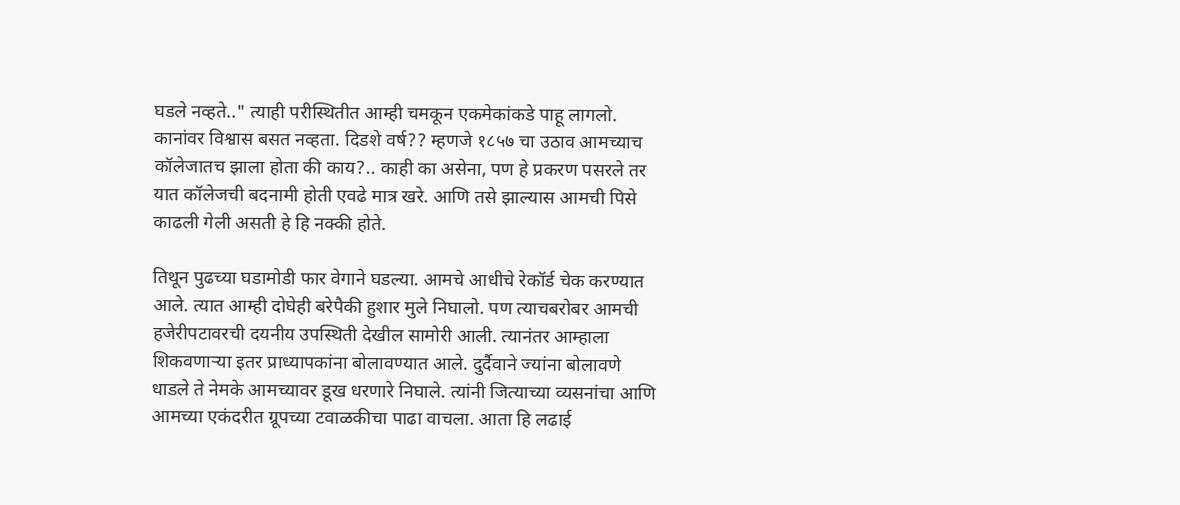घडले नव्हते.." त्याही परीस्थितीत आम्ही चमकून एकमेकांकडे पाहू लागलो. कानांवर विश्वास बसत नव्हता. दिडशे वर्ष?? म्हणजे १८५७ चा उठाव आमच्याच कॉलेजातच झाला होता की काय?.. काही का असेना, पण हे प्रकरण पसरले तर यात कॉलेजची बदनामी होती एवढे मात्र खरे. आणि तसे झाल्यास आमची पिसे काढली गेली असती हे हि नक्की होते.

तिथून पुढच्या घडामोडी फार वेगाने घडल्या. आमचे आधीचे रेकॉर्ड चेक करण्यात आले. त्यात आम्ही दोघेही बरेपैकी हुशार मुले निघालो. पण त्याचबरोबर आमची हजेरीपटावरची दयनीय उपस्थिती देखील सामोरी आली. त्यानंतर आम्हाला शिकवणार्‍या इतर प्राध्यापकांना बोलावण्यात आले. दुर्दैवाने ज्यांना बोलावणे धाडले ते नेमके आमच्यावर डूख धरणारे निघाले. त्यांनी जित्याच्या व्यसनांचा आणि आमच्या एकंदरीत ग्रूपच्या टवाळकीचा पाढा वाचला. आता हि लढाई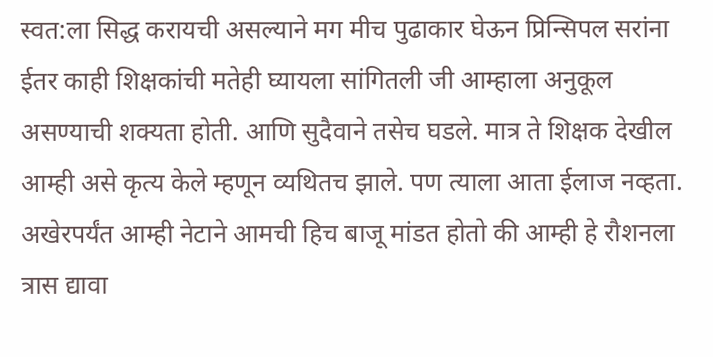स्वत:ला सिद्ध करायची असल्याने मग मीच पुढाकार घेऊन प्रिन्सिपल सरांना ईतर काही शिक्षकांची मतेही घ्यायला सांगितली जी आम्हाला अनुकूल असण्याची शक्यता होती. आणि सुदैवाने तसेच घडले. मात्र ते शिक्षक देखील आम्ही असे कृत्य केले म्हणून व्यथितच झाले. पण त्याला आता ईलाज नव्हता. अखेरपर्यंत आम्ही नेटाने आमची हिच बाजू मांडत होतो की आम्ही हे रौशनला त्रास द्यावा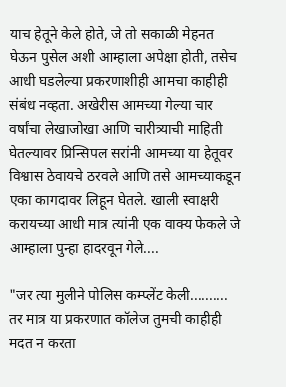याच हेतूने केले होते, जे तो सकाळी मेहनत घेऊन पुसेल अशी आम्हाला अपेक्षा होती, तसेच आधी घडलेल्या प्रकरणाशीही आमचा काहीही संबंध नव्हता. अखेरीस आमच्या गेल्या चार वर्षांचा लेखाजोखा आणि चारीत्र्याची माहिती घेतल्यावर प्रिन्सिपल सरांनी आमच्या या हेतूवर विश्वास ठेवायचे ठरवले आणि तसे आमच्याकडून एका कागदावर लिहून घेतले. खाली स्वाक्षरी करायच्या आधी मात्र त्यांनी एक वाक्य फेकले जे आम्हाला पुन्हा हादरवून गेले....

"जर त्या मुलीने पोलिस कम्प्लेंट केली.......... तर मात्र या प्रकरणात कॉलेज तुमची काहीही मदत न करता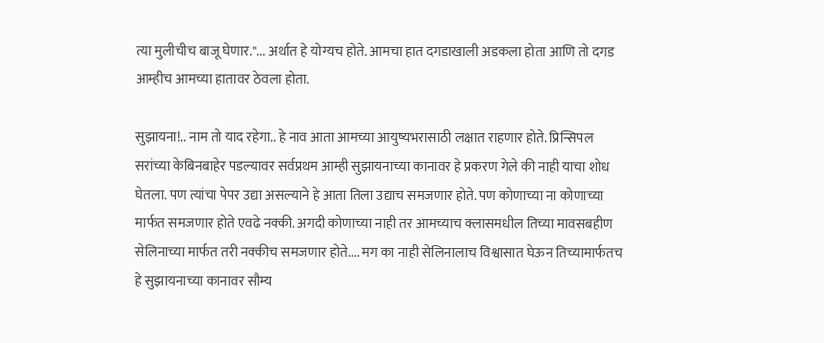त्या मुलीचीच बाजू घेणार."... अर्थात हे योग्यच होते. आमचा हात दगडाखाली अडकला होता आणि तो दगड आम्हीच आमच्या हातावर ठेवला होता.

सुझायना!.. नाम तो याद रहेगा.. हे नाव आता आमच्या आयुष्यभरासाठी लक्षात राहणार होते. प्रिन्सिपल सरांच्या केबिनबाहेर पडल्यावर सर्वप्रथम आम्ही सुझायनाच्या कानावर हे प्रकरण गेले की नाही याचा शोध घेतला. पण त्यांचा पेपर उद्या असल्याने हे आता तिला उद्याच समजणार होते. पण कोणाच्या ना कोणाच्या मार्फत समजणार होते एवढे नक्की. अगदी कोणाच्या नाही तर आमच्याच क्लासमधील तिच्या मावसबहीण सेलिनाच्या मार्फत तरी नक्कीच समजणार होते.... मग का नाही सेलिनालाच विश्वासात घेऊन तिच्यामार्फतच हे सुझायनाच्या कानावर सौम्य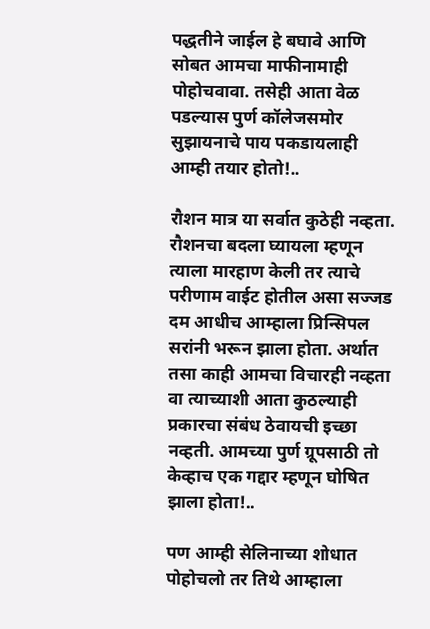पद्धतीने जाईल हे बघावे आणि सोबत आमचा माफीनामाही पोहोचवावा. तसेही आता वेळ पडल्यास पुर्ण कॉलेजसमोर सुझायनाचे पाय पकडायलाही आम्ही तयार होतो!..

रौशन मात्र या सर्वात कुठेही नव्हता. रौशनचा बदला घ्यायला म्हणून त्याला मारहाण केली तर त्याचे परीणाम वाईट होतील असा सज्जड दम आधीच आम्हाला प्रिन्सिपल सरांनी भरून झाला होता. अर्थात तसा काही आमचा विचारही नव्हता वा त्याच्याशी आता कुठल्याही प्रकारचा संबंध ठेवायची इच्छा नव्हती. आमच्या पुर्ण ग्रूपसाठी तो केव्हाच एक गद्दार म्हणून घोषित झाला होता!..

पण आम्ही सेलिनाच्या शोधात पोहोचलो तर तिथे आम्हाला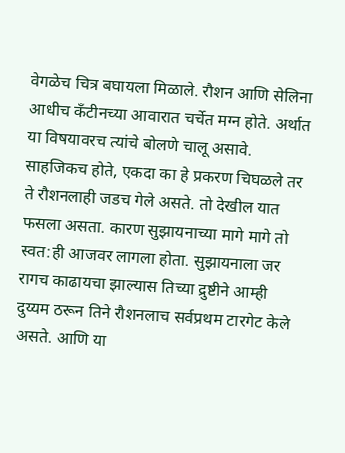वेगळेच चित्र बघायला मिळाले. रौशन आणि सेलिना आधीच कॅंटीनच्या आवारात चर्चेत मग्न होते. अर्थात या विषयावरच त्यांचे बोलणे चालू असावे. साहजिकच होते, एकदा का हे प्रकरण चिघळले तर ते रौशनलाही जडच गेले असते. तो देखील यात फसला असता. कारण सुझायनाच्या मागे मागे तो स्वत:ही आजवर लागला होता. सुझायनाला जर रागच काढायचा झाल्यास तिच्या द्रुष्टीने आम्ही दुय्यम ठरून तिने रौशनलाच सर्वप्रथम टारगेट केले असते. आणि या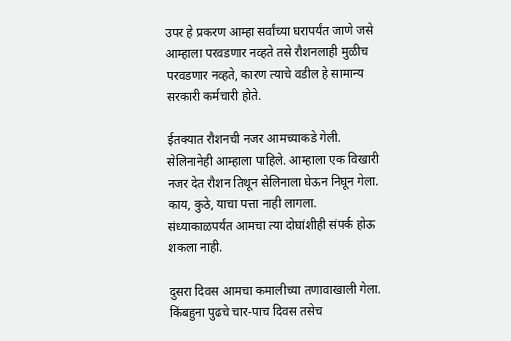उपर हे प्रकरण आम्हा सर्वांच्या घरापर्यंत जाणे जसे आम्हाला परवडणार नव्हते तसे रौशनलाही मुळीच परवडणार नव्हते, कारण त्याचे वडील हे सामान्य सरकारी कर्मचारी होते.

ईतक्यात रौशनची नजर आमच्याकडे गेली. सेलिनानेही आम्हाला पाहिले. आम्हाला एक विखारी नजर देत रौशन तिथून सेलिनाला घेऊन निघून गेला. काय, कुठे, याचा पत्ता नाही लागला. संध्याकाळपर्यंत आमचा त्या दोघांशीही संपर्क होऊ शकला नाही.

दुसरा दिवस आमचा कमालीच्या तणावाखाली गेला. किंबहुना पुढचे चार-पाच दिवस तसेच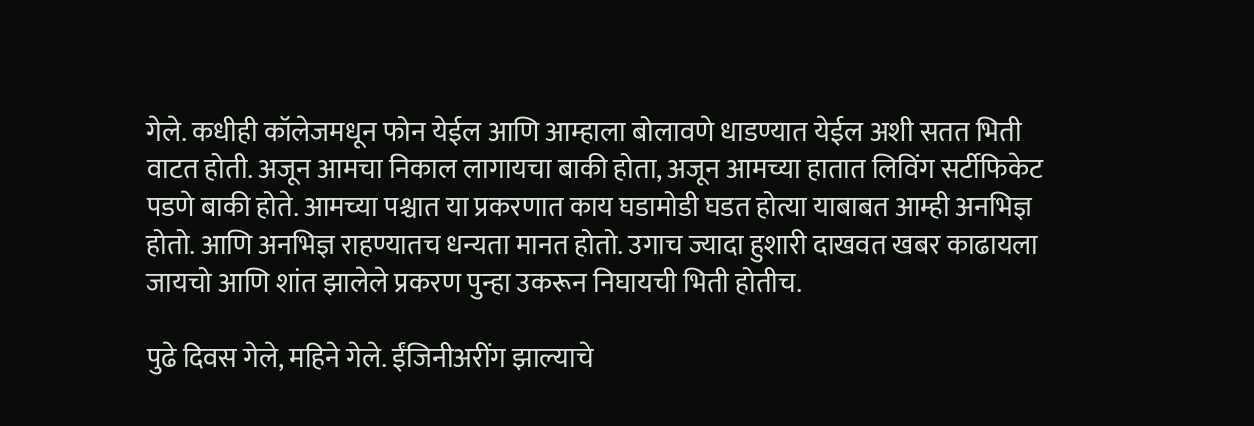गेले. कधीही कॉलेजमधून फोन येईल आणि आम्हाला बोलावणे धाडण्यात येईल अशी सतत भिती वाटत होती. अजून आमचा निकाल लागायचा बाकी होता, अजून आमच्या हातात लिविंग सर्टीफिकेट पडणे बाकी होते. आमच्या पश्चात या प्रकरणात काय घडामोडी घडत होत्या याबाबत आम्ही अनभिज्ञ होतो. आणि अनभिज्ञ राहण्यातच धन्यता मानत होतो. उगाच ज्यादा हुशारी दाखवत खबर काढायला जायचो आणि शांत झालेले प्रकरण पुन्हा उकरून निघायची भिती होतीच.

पुढे दिवस गेले, महिने गेले. ईंजिनीअरींग झाल्याचे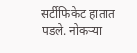सर्टीफिकेट हातात पडले. नोकर्‍या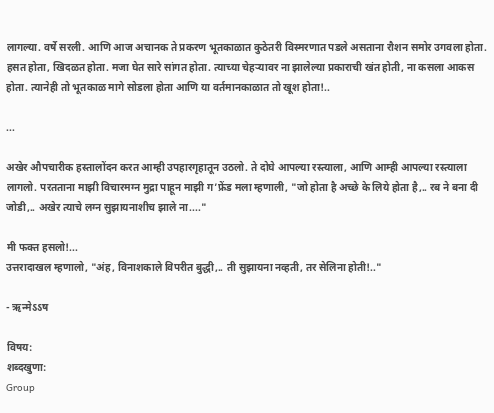लागल्या. वर्षे सरली. आणि आज अचानक ते प्रकरण भूतकाळात कुठेतरी विस्मरणात पडले असताना रौशन समोर उगवला होता. हसत होता, खिदळत होता. मजा घेत सारे सांगत होता. त्याच्या चेहर्‍यावर ना झालेल्या प्रकाराची खंत होती, ना कसला आकस होता. त्यानेही तो भूतकाळ मागे सोडला होता आणि या वर्तमानकाळात तो खूश होता!..

...

अखेर औपचारीक हस्तालोंदन करत आम्ही उपहारगृहातून उठलो. ते दोघे आपल्या रस्त्याला, आणि आम्ही आपल्या रस्त्याला लागलो. परतताना माझी विचारमग्न मुद्रा पाहून माझी ग’फ्रेंड मला म्हणाली, "जो होता है अच्छे के लिये होता है,.. रब ने बना दी जोडी,.. अखेर त्याचे लग्न सुझायनाशीच झाले ना...."

मी फक्त हसलो!...
उत्तरादाखल म्हणालो, "अंह, विनाशकाले विपरीत बुद्धी,.. ती सुझायना नव्हती, तर सेलिना होती!.."

- ऋन्मेऽऽष

विषय:
शब्दखुणा:
Group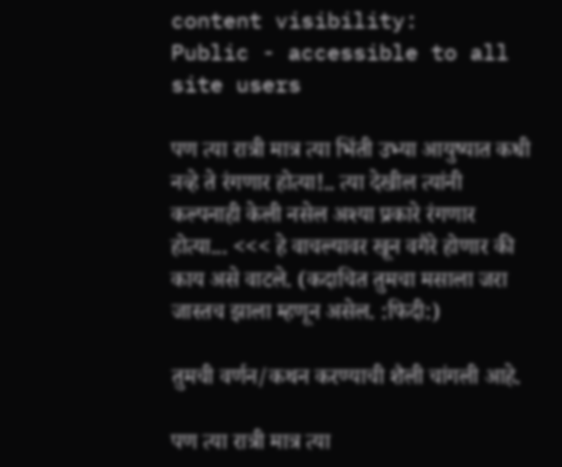content visibility:
Public - accessible to all site users

पण त्या रात्री मात्र त्या भिंती उभ्या आयुष्यात कधी नव्हे ते रंगणार होत्या!.. त्या देखील त्यांनी कल्पनाही केली नसेल अश्या प्रकारे रंगणार होत्या... <<< हे वाचल्यावर खून वगैरे होणार की काय असे वाटले. (कदाचित तुमचा मसाला जरा जास्तच झाला म्हणून असेल. :फिदी:)

तुमची वर्णन/कथन करण्याची शैली चांगली आहे.

पण त्या रात्री मात्र त्या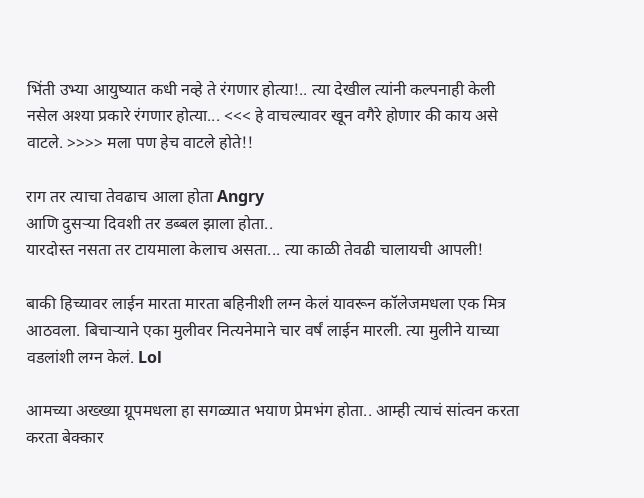भिंती उभ्या आयुष्यात कधी नव्हे ते रंगणार होत्या!.. त्या देखील त्यांनी कल्पनाही केली नसेल अश्या प्रकारे रंगणार होत्या... <<< हे वाचल्यावर खून वगैरे होणार की काय असे वाटले. >>>> मला पण हेच वाटले होते!!

राग तर त्याचा तेवढाच आला होता Angry
आणि दुसर्‍या दिवशी तर डब्बल झाला होता..
यारदोस्त नसता तर टायमाला केलाच असता... त्या काळी तेवढी चालायची आपली!

बाकी हिच्यावर लाईन मारता मारता बहिनीशी लग्न केलं यावरून कॉलेजमधला एक मित्र आठवला. बिचार्‍याने एका मुलीवर नित्यनेमाने चार वर्षं लाईन मारली. त्या मुलीने याच्या वडलांशी लग्न केलं. Lol

आमच्या अख्ख्या ग्रूपमधला हा सगळ्यात भयाण प्रेमभंग होता.. आम्ही त्याचं सांत्वन करता करता बेक्कार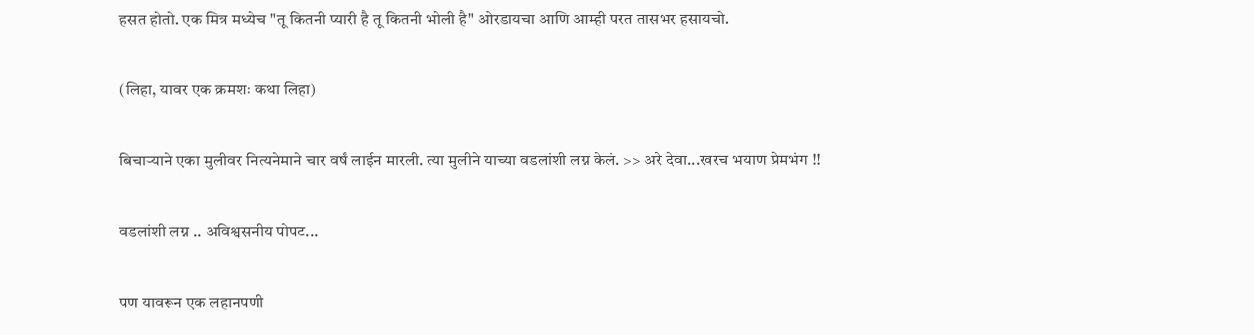हसत होतो. एक मित्र मध्येच "तू कितनी प्यारी है तू कितनी भोली है" ओरडायचा आणि आम्ही परत तासभर हसायचो.

(लिहा, यावर एक क्रमशः कथा लिहा)

बिचार्‍याने एका मुलीवर नित्यनेमाने चार वर्षं लाईन मारली. त्या मुलीने याच्या वडलांशी लग्न केलं. >> अरे देवा...खरच भयाण प्रेमभंग !!

वडलांशी लग्न .. अविश्वसनीय पोपट...

पण यावरून एक लहानपणी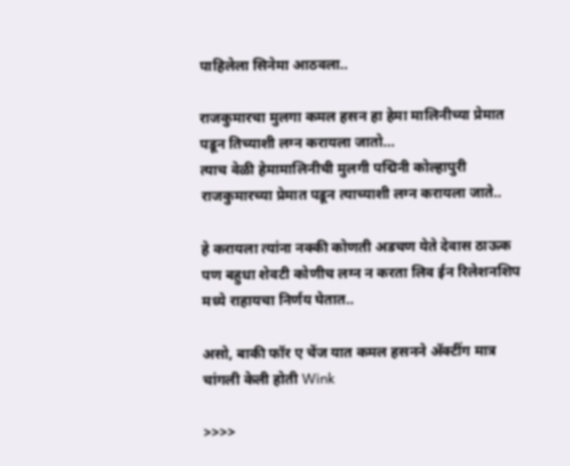पाहिलेला सिनेमा आठवला..

राजकुमारचा मुलगा कमल हसन हा हेमा मालिनीच्या प्रेमात पडून तिच्याशी लग्न करायला जातो...
त्याच वेळी हेमामालिनीची मुलगी पद्मिनी कोल्हापुरी राजकुमारच्या प्रेमात पडून त्याच्याशी लग्न करायला जाते..

हे करायला त्यांना नक्की कोणती अडचण येते देवास ठाऊक पण बहुधा शेवटी कोणीच लग्न न करता लिव ईन रिलेशनशिप मध्ये राहायचा निर्णय घेतात..

असो, बाकी फॉर ए चेंज यात कमल हसनने अ‍ॅक्टींग मात्र चांगली केली होती Wink

>>>>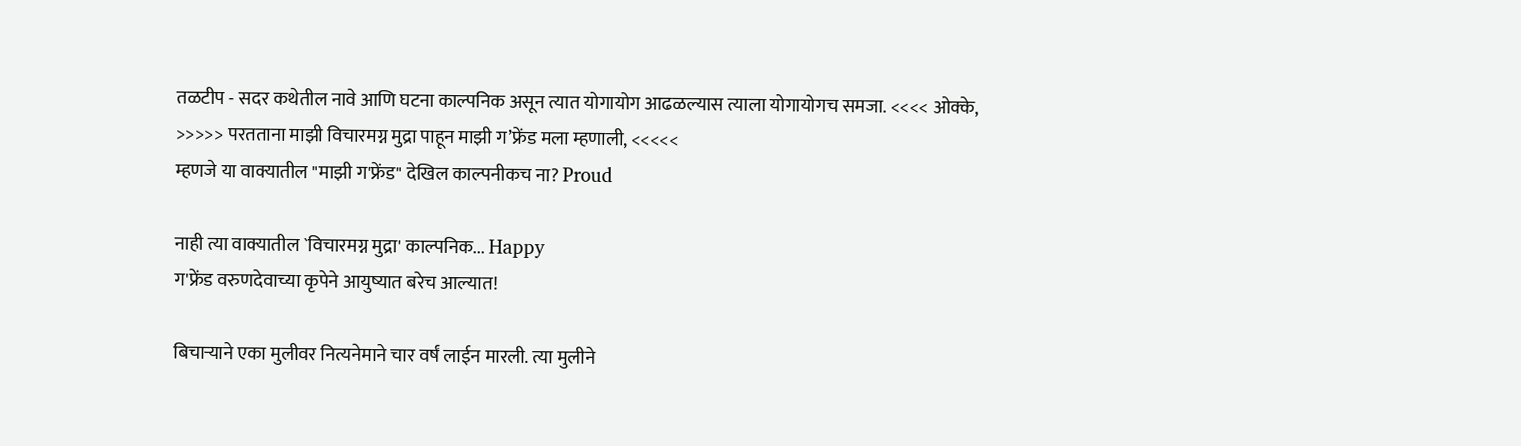तळटीप - सदर कथेतील नावे आणि घटना काल्पनिक असून त्यात योगायोग आढळल्यास त्याला योगायोगच समजा. <<<< ओक्के,
>>>>> परतताना माझी विचारमग्न मुद्रा पाहून माझी ग’फ्रेंड मला म्हणाली, <<<<<
म्हणजे या वाक्यातील "माझी ग'फ्रेंड" देखिल काल्पनीकच ना? Proud

नाही त्या वाक्यातील `विचारमग्न मुद्रा' काल्पनिक... Happy
ग'फ्रेंड वरुणदेवाच्या कृपेने आयुष्यात बरेच आल्यात!

बिचार्‍याने एका मुलीवर नित्यनेमाने चार वर्षं लाईन मारली. त्या मुलीने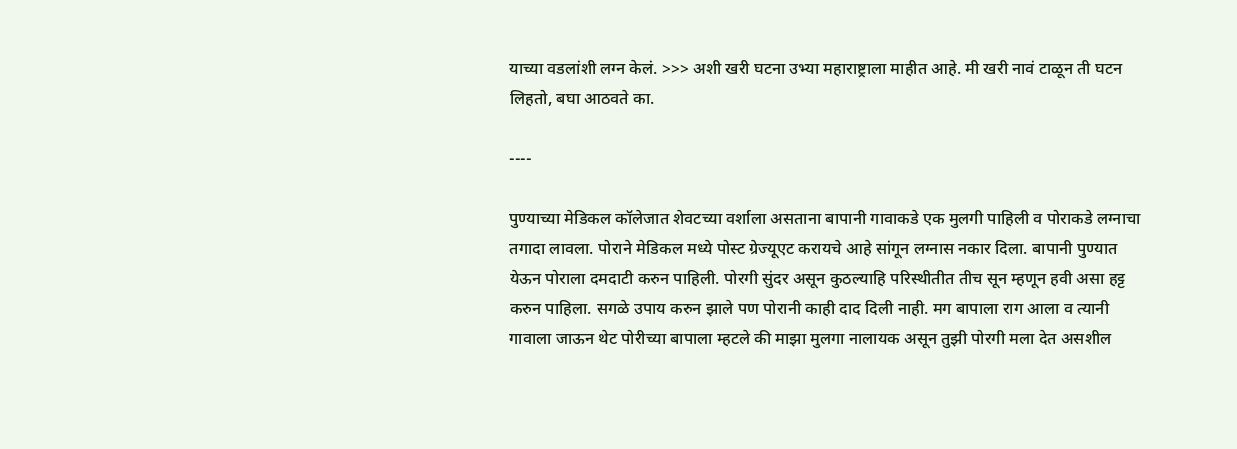याच्या वडलांशी लग्न केलं. >>> अशी खरी घटना उभ्या महाराष्ट्राला माहीत आहे. मी खरी नावं टाळून ती घटन लिहतो, बघा आठवते का.

----

पुण्याच्या मेडिकल कॉलेजात शेवटच्या वर्शाला असताना बापानी गावाकडे एक मुलगी पाहिली व पोराकडे लग्नाचा तगादा लावला. पोराने मेडिकल मध्ये पोस्ट ग्रेज्यूएट करायचे आहे सांगून लग्नास नकार दिला. बापानी पुण्यात येऊन पोराला दमदाटी करुन पाहिली. पोरगी सुंदर असून कुठल्याहि परिस्थीतीत तीच सून म्हणून हवी असा हट्ट करुन पाहिला. सगळे उपाय करुन झाले पण पोरानी काही दाद दिली नाही. मग बापाला राग आला व त्यानी गावाला जाऊन थेट पोरीच्या बापाला म्हटले की माझा मुलगा नालायक असून तुझी पोरगी मला देत असशील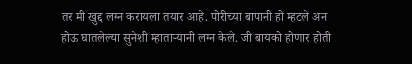तर मी खुद्द लग्न करायला तयार आहे. पोरीच्या बापानी हो म्हटले अन होऊ घातलेल्या सुनेशी म्हातार्‍यानी लग्न केले. जी बायको होणार होती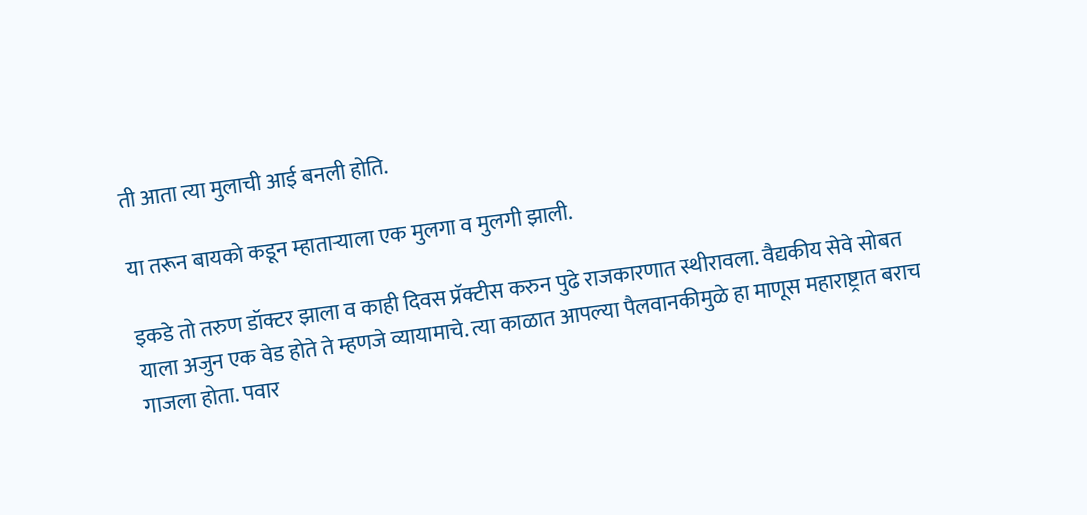ती आता त्या मुलाची आई बनली होति.

या तरून बायको कडून म्हातार्‍याला एक मुलगा व मुलगी झाली.

इकडे तो तरुण डॉक्टर झाला व काही दिवस प्रॅक्टीस करुन पुढे राजकारणात स्थीरावला. वैद्यकीय सेवे सोबत याला अजुन एक वेड होते ते म्हणजे व्यायामाचे. त्या काळात आपल्या पैलवानकीमुळे हा माणूस महाराष्ट्रात बराच गाजला होता. पवार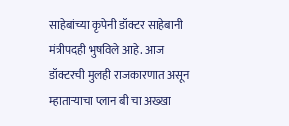साहेबांच्या कृपेनी डॉक्टर साहेबानी मंत्रीपदही भुषविले आहे. आज डॉक्टरची मुलही राजकारणात असून म्हातार्‍याचा प्लान बी चा अख्खा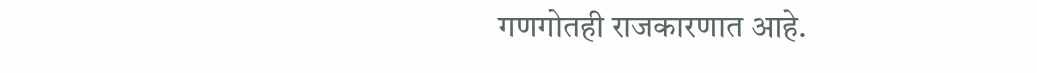गणगोतही राजकारणात आहे.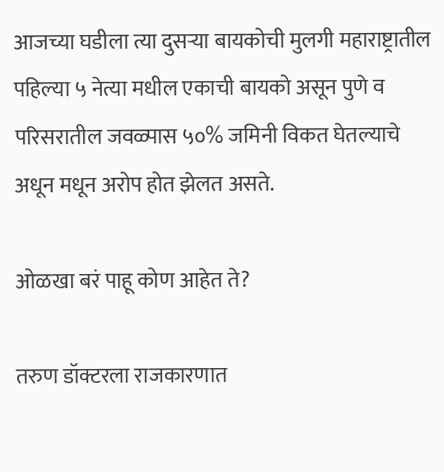आजच्या घडीला त्या दुसर्‍या बायकोची मुलगी महाराष्ट्रातील पहिल्या ५ नेत्या मधील एकाची बायको असून पुणे व परिसरातील जवळ्पास ५०% जमिनी विकत घेतल्याचे अधून मधून अरोप होत झेलत असते.

ओळखा बरं पाहू कोण आहेत ते?

तरुण डॉक्टरला राजकारणात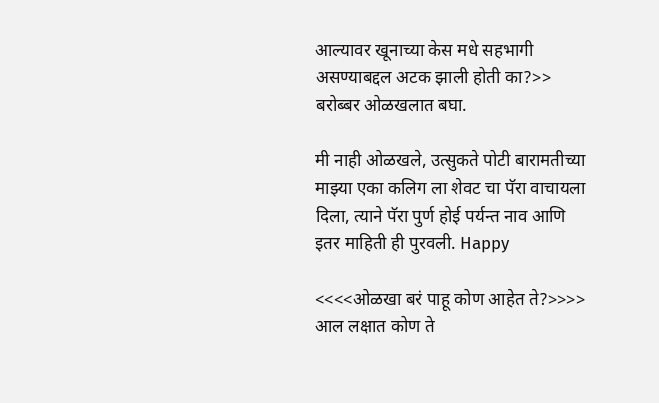आल्यावर खूनाच्या केस मधे सहभागी असण्याबद्दल अटक झाली होती का?>> बरोब्बर ओळखलात बघा.

मी नाही ओळखले, उत्सुकते पोटी बारामतीच्या माझ्या एका कलिग ला शेवट चा पॅरा वाचायला दिला, त्याने पॅरा पुर्ण होई पर्यन्त नाव आणि इतर माहिती ही पुरवली. Happy

<<<<ओळखा बरं पाहू कोण आहेत ते?>>>> आल लक्षात कोण ते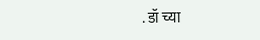. डॉ च्या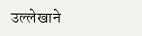उल्लेखाने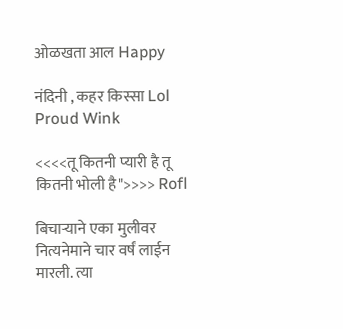ओळखता आल Happy

नंदिनी , कहर किस्सा Lol Proud Wink

<<<<तू कितनी प्यारी है तू कितनी भोली है">>>> Rofl

बिचार्‍याने एका मुलीवर नित्यनेमाने चार वर्षं लाईन मारली. त्या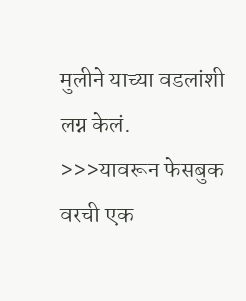मुलीने याच्या वडलांशी लग्न केलं. >>>यावरून फेसबुक वरची एक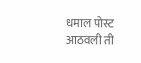धमाल पोस्ट आठवली ती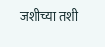जशीच्या तशी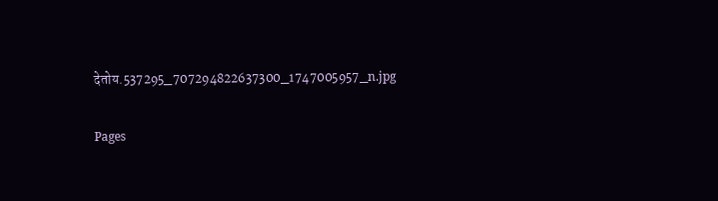देतोय.537295_707294822637300_1747005957_n.jpg

Pages